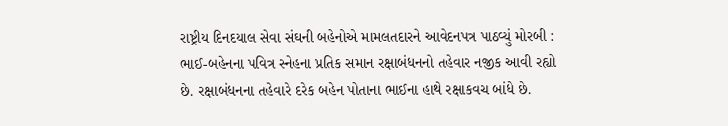રાષ્ટ્રીય દિનદયાલ સેવા સંઘની બહેનોએ મામલતદારને આવેદનપત્ર પાઠવ્યું મોરબી : ભાઈ-બહેનના પવિત્ર સ્નેહના પ્રતિક સમાન રક્ષાબંધનનો તહેવાર નજીક આવી રહ્યો છે. રક્ષાબંધનના તહેવારે દરેક બહેન પોતાના ભાઈના હાથે રક્ષાકવચ બાંધે છે.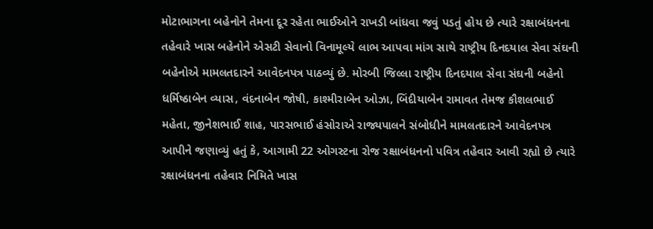મોટાભાગના બહેનોને તેમના દૂર રહેતા ભાઈઓને રાખડી બાંધવા જવું પડતું હોય છે ત્યારે રક્ષાબંધનના તહેવારે ખાસ બહેનોને એસટી સેવાનો વિનામૂલ્યે લાભ આપવા માંગ સાથે રાષ્ટ્રીય દિનદયાલ સેવા સંઘની બહેનોએ મામલતદારને આવેદનપત્ર પાઠવ્યું છે. મોરબી જિલ્લા રાષ્ટ્રીય દિનદયાલ સેવા સંઘની બહેનો ધર્મિષ્ઠાબેન વ્યાસ, વંદનાબેન જોષી, કાશ્મીરાબેન ઓઝા, બિંદીયાબેન રામાવત તેમજ કૌશલભાઈ મહેતા, જીનેશભાઈ શાહ, પારસભાઈ હંસોરાએ રાજ્યપાલને સંબોધીને મામલતદારને આવેદનપત્ર આપીને જણાવ્યું હતું કે, આગામી 22 ઓગસ્ટના રોજ રક્ષાબંધનનો પવિત્ર તહેવાર આવી રહ્યો છે ત્યારે રક્ષાબંધનના તહેવાર નિમિતે ખાસ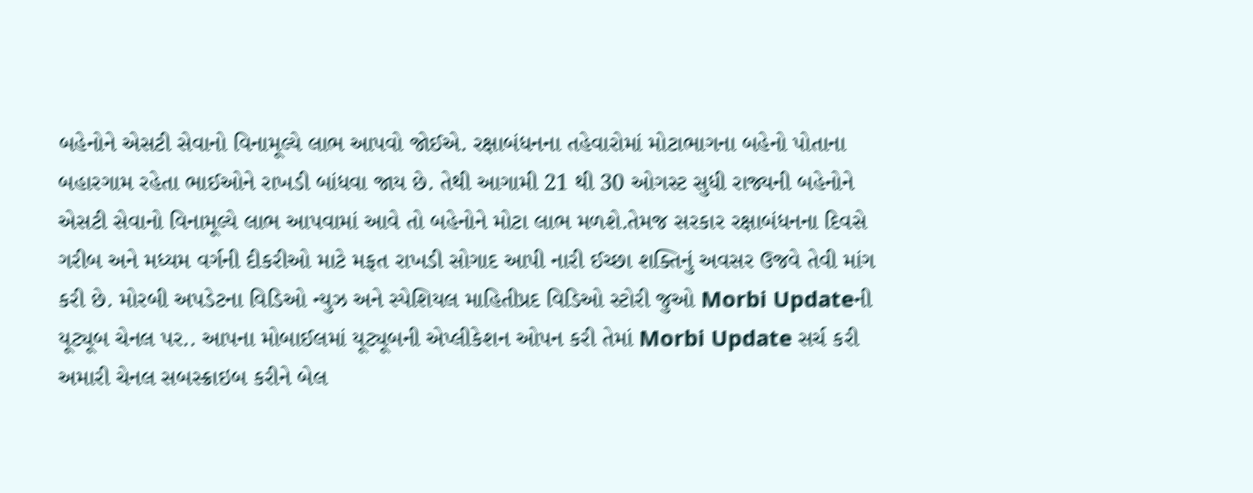બહેનોને એસટી સેવાનો વિનામૂલ્યે લાભ આપવો જોઈએ. રક્ષાબંધનના તહેવારોમાં મોટાભાગના બહેનો પોતાના બહારગામ રહેતા ભાઈઓને રાખડી બાંધવા જાય છે. તેથી આગામી 21 થી 30 ઓગસ્ટ સુધી રાજ્યની બહેનોને એસટી સેવાનો વિનામૂલ્યે લાભ આપવામાં આવે તો બહેનોને મોટા લાભ મળશે.તેમજ સરકાર રક્ષાબંધનના દિવસે ગરીબ અને મધ્યમ વર્ગની દીકરીઓ માટે મફત રાખડી સોગાદ આપી નારી ઈચ્છા શક્તિનું અવસર ઉજવે તેવી માંગ કરી છે. મોરબી અપડેટના વિડિઓ ન્યુઝ અને સ્પેશિયલ માહિતીપ્રદ વિડિઓ સ્ટોરી જુઓ Morbi Updateની યૂટ્યૂબ ચેનલ પર.. આપના મોબાઈલમાં યૂટ્યૂબની એપ્લીકેશન ઓપન કરી તેમાં Morbi Update સર્ચ કરી અમારી ચેનલ સબસ્ક્રાઇબ કરીને બેલ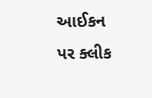આઈકન પર ક્લીક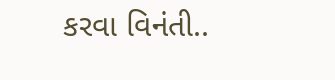કરવા વિનંતી..